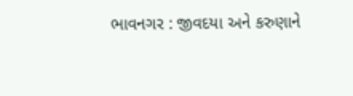ભાવનગર : જીવદયા અને કરુણાને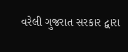વરેલી ગુજરાત સરકાર દ્વારા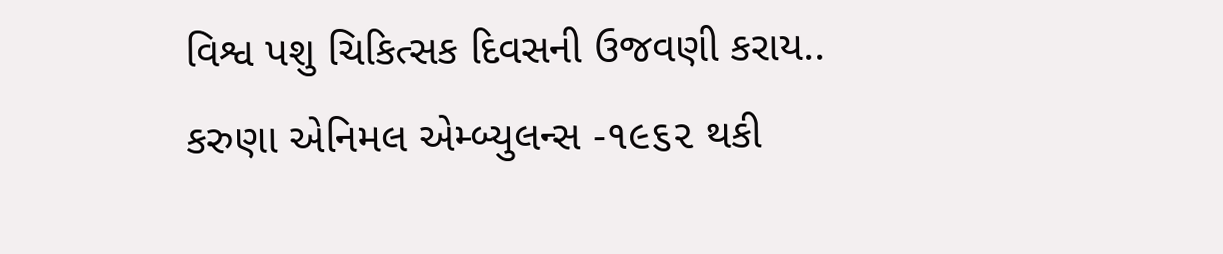વિશ્વ પશુ ચિકિત્સક દિવસની ઉજવણી કરાય..
કરુણા એનિમલ એમ્બ્યુલન્સ -૧૯૬૨ થકી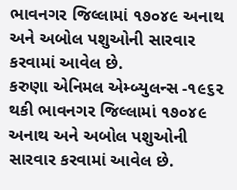ભાવનગર જિલ્લામાં ૧૭૦૪૯ અનાથ અને અબોલ પશુઓની સારવાર કરવામાં આવેલ છે.
કરુણા એનિમલ એમ્બ્યુલન્સ -૧૯૬૨ થકી ભાવનગર જિલ્લામાં ૧૭૦૪૯ અનાથ અને અબોલ પશુઓની સારવાર કરવામાં આવેલ છે.